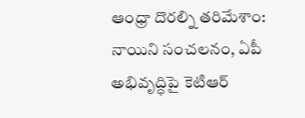ఆంధ్రా దొరల్ని తరిమేశాం: నాయిని సంచలనం, ఏపీ అభివృద్ధిపై కెటిఆర్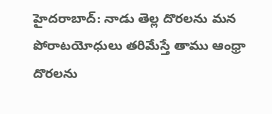హైదరాబాద్: నాడు తెల్ల దొరలను మన పోరాటయోధులు తరిమేస్తే తాము ఆంధ్రా దొరలను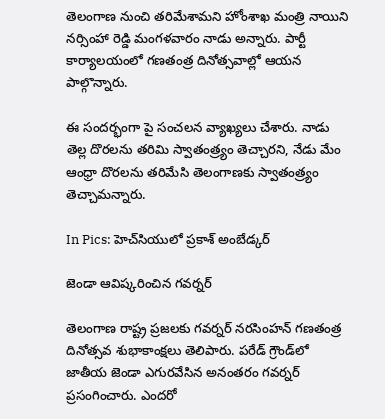తెలంగాణ నుంచి తరిమేశామని హోంశాఖ మంత్రి నాయిని నర్సింహా రెడ్డి మంగళవారం నాడు అన్నారు. పార్టీ కార్యాలయంలో గణతంత్ర దినోత్సవాల్లో ఆయన పాల్గొన్నారు.

ఈ సందర్భంగా పై సంచలన వ్యాఖ్యలు చేశారు. నాడు తెల్ల దొరలను తరిమి స్వాతంత్ర్యం తెచ్చారని, నేడు మేం ఆంధ్రా దొరలను తరిమేసి తెలంగాణకు స్వాతంత్ర్యం తెచ్చామన్నారు.

In Pics: హెచ్‌సియులో ప్రకాశ్ అంబేడ్కర్

జెండా ఆవిష్కరించిన గవర్నర్

తెలంగాణ రాష్ట్ర ప్రజలకు గవర్నర్ నరసింహన్ గణతంత్ర దినోత్సవ శుభాకాంక్షలు తెలిపారు. పరేడ్ గ్రౌండ్‌లో జాతీయ జెండా ఎగురవేసిన అనంతరం గవర్నర్ ప్రసంగించారు. ఎందరో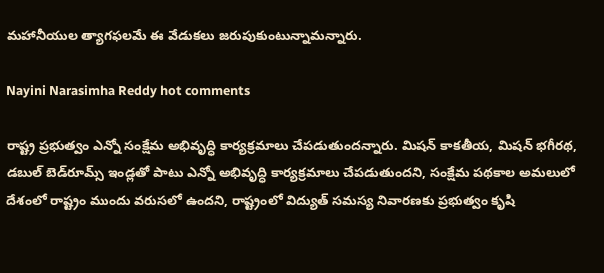మహానీయుల త్యాగఫలమే ఈ వేడుకలు జరుపుకుంటున్నామన్నారు.

Nayini Narasimha Reddy hot comments

రాష్ట్ర ప్రభుత్వం ఎన్నో సంక్షేమ అభివృద్ధి కార్యక్రమాలు చేపడుతుందన్నారు. మిషన్ కాకతీయ, మిషన్ భగీరథ, డబుల్ బెడ్‌రూమ్స్ ఇండ్లతో పాటు ఎన్నో అభివృద్ధి కార్యక్రమాలు చేపడుతుందని, సంక్షేమ పథకాల అమలులో దేశంలో రాష్ట్రం ముందు వరుసలో ఉందని, రాష్ట్రంలో విద్యుత్ సమస్య నివారణకు ప్రభుత్వం కృషి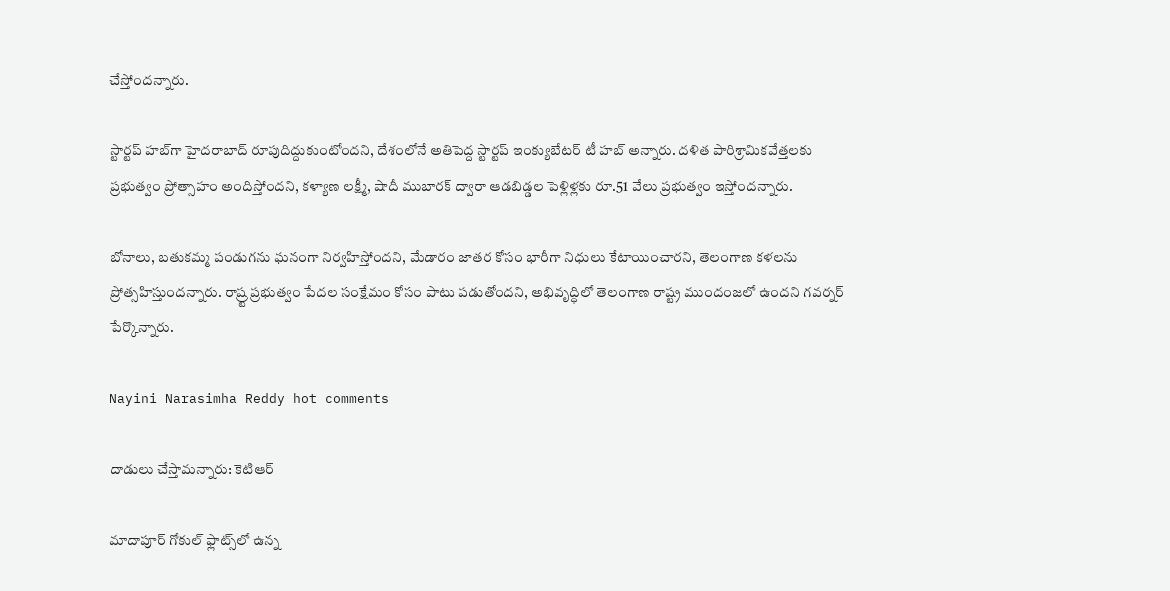చేస్తోందన్నారు.

స్టార్టప్ హబ్‌గా హైదరాబాద్ రూపుదిద్దుకుంటోందని, దేశంలోనే అతిపెద్ద స్టార్టప్ ఇంక్యుబేటర్ టీ హబ్ అన్నారు. దళిత పారిశ్రామికవేత్తలకు ప్రభుత్వం ప్రోత్సాహం అందిస్తోందని, కళ్యాణ లక్ష్మీ, షాదీ ముబారక్ ద్వారా ఆడబిడ్డల పెళ్లిళ్లకు రూ.51 వేలు ప్రభుత్వం ఇస్తోందన్నారు.

బోనాలు, బతుకమ్మ పండుగను ఘనంగా నిర్వహిస్తోందని, మేడారం జాతర కోసం భారీగా నిధులు కేటాయించారని, తెలంగాణ కళలను ప్రోత్సహిస్తుందన్నారు. రాష్ర్ట ప్రభుత్వం పేదల సంక్షేమం కోసం పాటు పడుతోందని, అభివృద్ధిలో తెలంగాణ రాష్ట్ర ముందంజలో ఉందని గవర్నర్ పేర్కొన్నారు.

Nayini Narasimha Reddy hot comments

దాడులు చేస్తామన్నారు: కెటిఆర్

మాదాపూర్ గోకుల్ ఫ్లాట్స్‌లో ఉన్న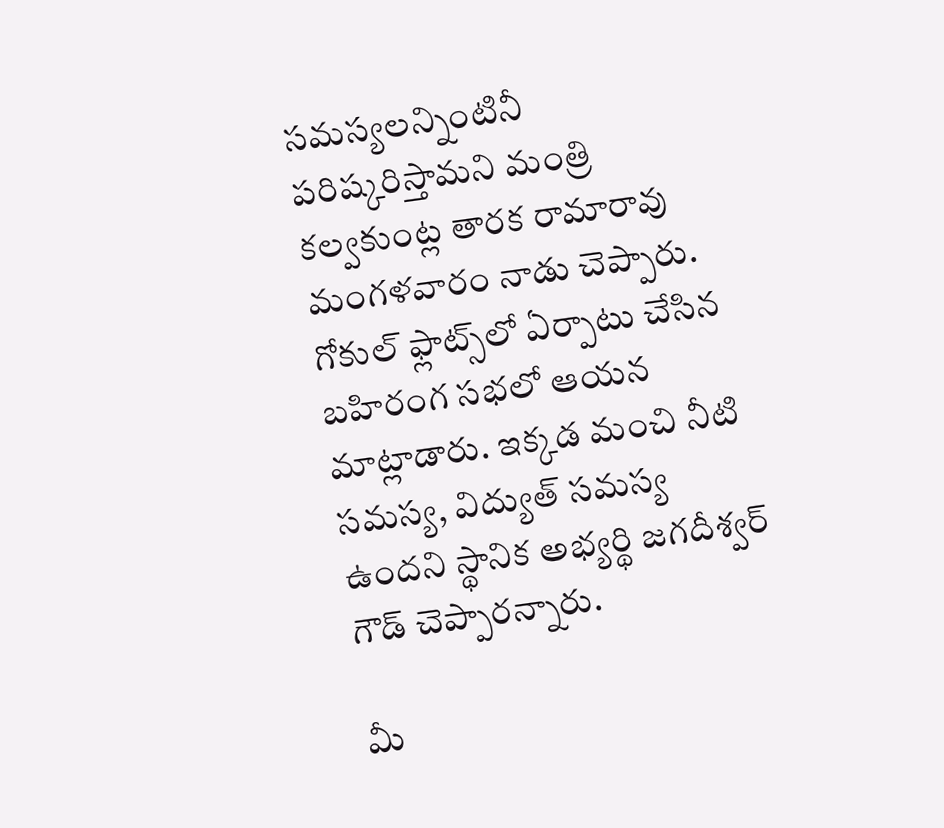సమస్యలన్నింటినీ పరిష్కరిస్తామని మంత్రి కల్వకుంట్ల తారక రామారావు మంగళవారం నాడు చెప్పారు. గోకుల్ ఫ్లాట్స్‌లో ఏర్పాటు చేసిన బహిరంగ సభలో ఆయన మాట్లాడారు. ఇక్కడ మంచి నీటి సమస్య, విద్యుత్ సమస్య ఉందని స్థానిక అభ్యర్థి జగదీశ్వర్ గౌడ్ చెప్పారన్నారు.

మీ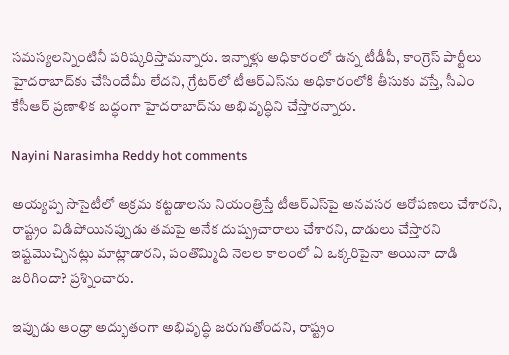సమస్యలన్నింటినీ పరిష్కరిస్తామన్నారు. ఇన్నాళ్లు అధికారంలో ఉన్న టీడీపీ, కాంగ్రెస్ పార్టీలు హైదరాబాద్‌కు చేసిందేమీ లేదని, గ్రేటర్‌లో టీఆర్‌ఎస్‌ను అధికారంలోకి తీసుకు వస్తే, సీఎం కేసీఆర్ ప్రణాళిక బద్ధంగా హైదరాబాద్‌ను అభివృద్ధిని చేస్తారన్నారు.

Nayini Narasimha Reddy hot comments

అయ్యప్ప సొసైటీలో అక్రమ కట్టడాలను నియంత్రిస్తే టీఆర్‌ఎస్‌పై అనవసర ఆరోపణలు చేశారని, రాష్ట్రం విడిపోయినప్పుడు తమపై అనేక దుష్ప్రచారాలు చేశారని, దాడులు చేస్తారని ఇష్టమొచ్చినట్లు మాట్లాడారని, పంతొమ్మిది నెలల కాలంలో ఏ ఒక్కరిపైనా అయినా దాడి జరిగిందా? ప్రశ్నించారు.

ఇప్పుడు ఆంధ్రా అద్భుతంగా అభివృద్ధి జరుగుతోందని, రాష్ట్రం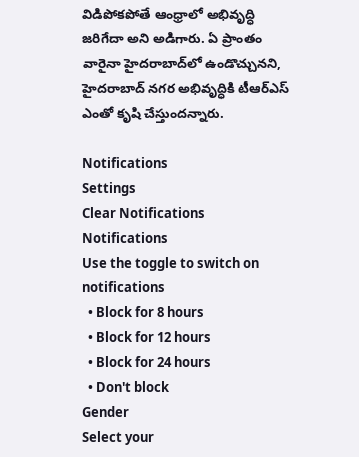విడిపోకపోతే ఆంధ్రాలో అభివృద్ధి జరిగేదా అని అడిగారు. ఏ ప్రాంతం వారైనా హైదరాబాద్‌లో ఉండొచ్చునని, హైదరాబాద్ నగర అభివృద్ధికి టీఆర్‌ఎస్ ఎంతో కృషి చేస్తుందన్నారు.

Notifications
Settings
Clear Notifications
Notifications
Use the toggle to switch on notifications
  • Block for 8 hours
  • Block for 12 hours
  • Block for 24 hours
  • Don't block
Gender
Select your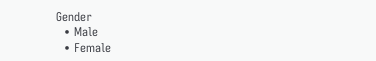Gender
  • Male
  • Female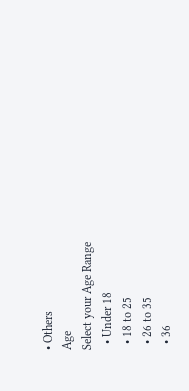• Others
Age
Select your Age Range
  • Under 18
  • 18 to 25
  • 26 to 35
  • 36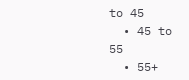to 45
  • 45 to 55
  • 55+